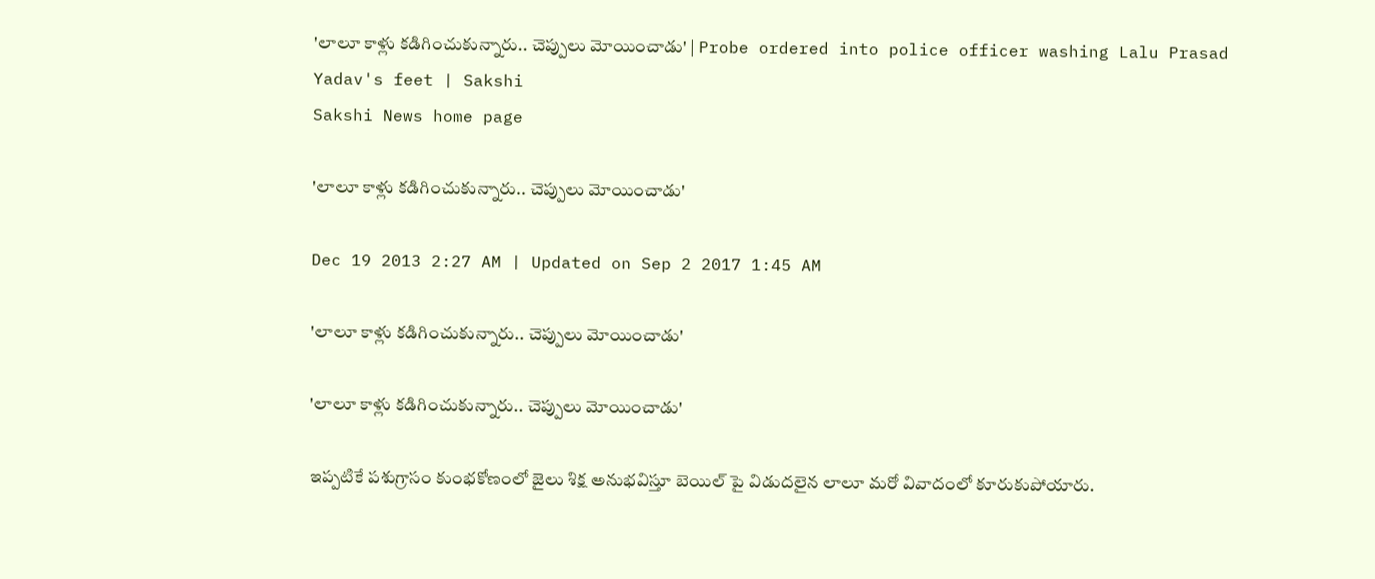'లాలూ కాళ్లు కడిగించుకున్నారు.. చెప్పులు మోయించాడు' | Probe ordered into police officer washing Lalu Prasad Yadav's feet | Sakshi
Sakshi News home page

'లాలూ కాళ్లు కడిగించుకున్నారు.. చెప్పులు మోయించాడు'

Dec 19 2013 2:27 AM | Updated on Sep 2 2017 1:45 AM

'లాలూ కాళ్లు కడిగించుకున్నారు.. చెప్పులు మోయించాడు'

'లాలూ కాళ్లు కడిగించుకున్నారు.. చెప్పులు మోయించాడు'

ఇప్పటికే పశుగ్రాసం కుంభకోణంలో జైలు శిక్ష అనుభవిస్తూ బెయిల్ పై విడుదలైన లాలూ మరో వివాదంలో కూరుకుపోయారు.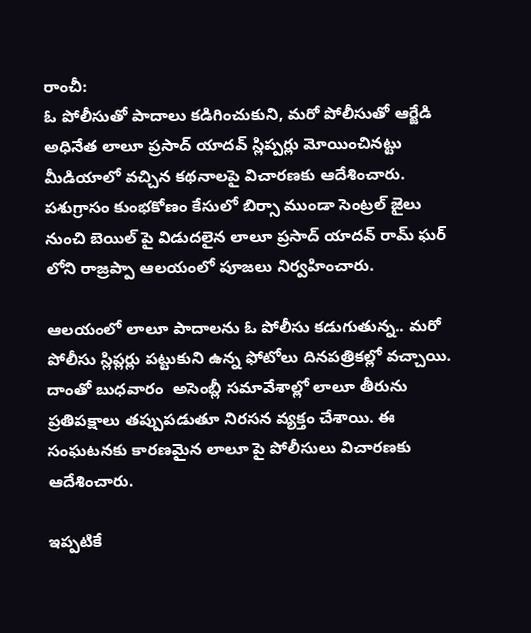రాంచీ:
ఓ పోలీసుతో పాదాలు కడిగించుకుని, మరో పోలీసుతో ఆర్జేడి అధినేత లాలూ ప్రసాద్ యాదవ్ స్లిప్పర్లు మోయించినట్టు మీడియాలో వచ్చిన కథనాలపై విచారణకు ఆదేశించారు. పశుగ్రాసం కుంభకోణం కేసులో బిర్సా ముండా సెంట్రల్ జైలు నుంచి బెయిల్ పై విడుదలైన లాలూ ప్రసాద్ యాదవ్ రామ్ ఘర్ లోని రాజ్రప్పా ఆలయంలో పూజలు నిర్వహించారు.

ఆలయంలో లాలూ పాదాలను ఓ పోలీసు కడుగుతున్న.. మరో పోలీసు స్లిప్లర్లు పట్టుకుని ఉన్న ఫోటోలు దినపత్రికల్లో వచ్చాయి. దాంతో బుధవారం  అసెంబ్లీ సమావేశాల్లో లాలూ తీరును ప్రతిపక్షాలు తప్పుపడుతూ నిరసన వ్యక్తం చేశాయి. ఈ సంఘటనకు కారణమైన లాలూ పై పోలీసులు విచారణకు ఆదేశించారు.

ఇప్పటికే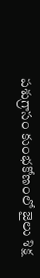పశుగ్రాసం కుంభకోణంలో జైలు శిక్ష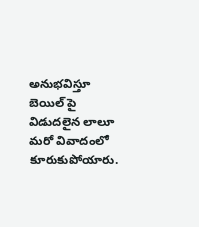అనుభవిస్తూ బెయిల్ పై విడుదలైన లాలూ మరో వివాదంలో కూరుకుపోయారు.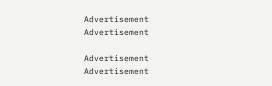Advertisement
Advertisement

Advertisement
Advertisement